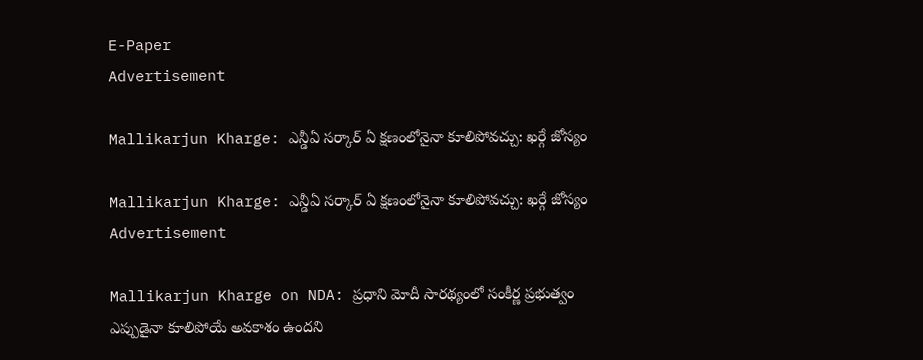E-Paper
Advertisement

Mallikarjun Kharge: ఎన్డీఏ సర్కార్ ఏ క్షణంలోనైనా కూలిపోవచ్చు: ఖర్గే జోస్యం

Mallikarjun Kharge: ఎన్డీఏ సర్కార్ ఏ క్షణంలోనైనా కూలిపోవచ్చు: ఖర్గే జోస్యం
Advertisement

Mallikarjun Kharge on NDA: ప్రధాని మోదీ సారథ్యంలో సంకీర్ణ ప్రభుత్వం ఎప్పుడైనా కూలిపోయే అవకాశం ఉందని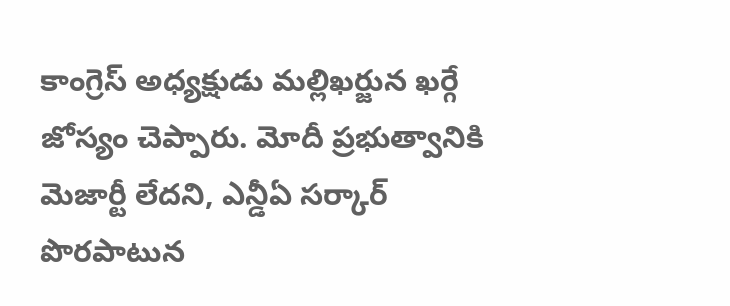కాంగ్రెస్ అధ్యక్షుడు మల్లిఖర్జున ఖర్గే జోస్యం చెప్పారు. మోదీ ప్రభుత్వానికి మెజార్టీ లేదని, ఎన్డీఏ సర్కార్ పొరపాటున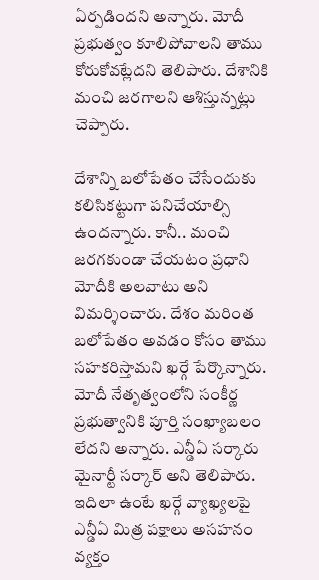ఏర్పడిందని అన్నారు. మోదీ ప్రభుత్వం కూలిపోవాలని తాము కోరుకోవట్లేదని తెలిపారు. దేశానికి మంచి జరగాలని ఆశిస్తున్నట్లు చెప్పారు.

దేశాన్ని బలోపేతం చేసేందుకు కలిసికట్టుగా పనిచేయాల్సి ఉందన్నారు. కానీ.. మంచి జరగకుండా చేయటం ప్రధాని మోదీకి అలవాటు అని విమర్శించారు. దేశం మరింత బలోపేతం అవడం కోసం తాము సహకరిస్తామని ఖర్గే పేర్కొన్నారు. మోదీ నేతృత్వంలోని సంకీర్ణ ప్రభుత్వానికి పూర్తి సంఖ్యాబలం లేదని అన్నారు. ఎన్డీఏ సర్కారు మైనార్టీ సర్కార్ అని తెలిపారు. ఇదిలా ఉంటే ఖర్గే వ్యాఖ్యలపై ఎన్డీఏ మిత్ర పక్షాలు అసహనం వ్యక్తం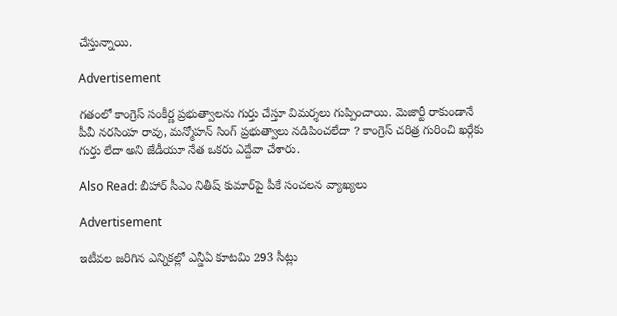చేస్తున్నాయి.

Advertisement

గతంలో కాంగ్రెస్ సంకీర్ణ ప్రభుత్వాలను గుర్తు చేస్తూ విమర్శలు గుప్పించాయి. మెజార్టీ రాకుండానే పీవీ నరసింహ రావు, మన్మోహన్ సింగ్ ప్రభుత్వాలు నడిపించలేదా ? కాంగ్రెస్ చరిత్ర గురించి ఖర్గేకు గుర్తు లేదా అని జేడీయూ నేత ఒకరు ఎద్దేవా చేశారు.

Also Read: బీహార్ సీఎం నితీష్ కుమార్‌పై పీకే సంచలన వ్యాఖ్యలు

Advertisement

ఇటీవల జరిగిన ఎన్నికల్లో ఎన్డీఏ కూటమి 293 సీట్లు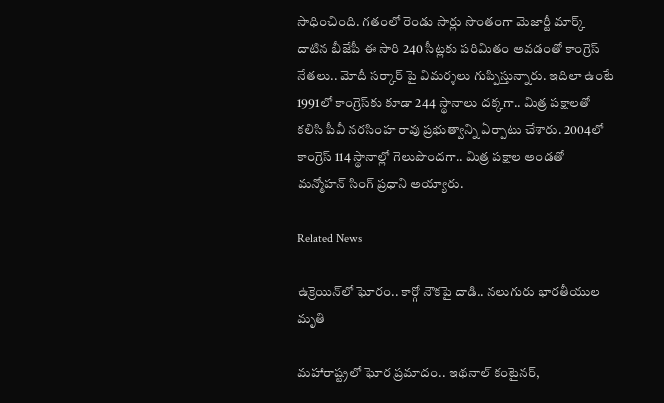సాధించింది. గతంలో రెండు సార్లు సొంతంగా మెజార్టీ మార్క్ దాటిన బీజేపీ ఈ సారి 240 సీట్లకు పరిమితం అవడంతో కాంగ్రెస్ నేతలు.. మోదీ సర్కార్ పై విమర్శలు గుప్పిస్తున్నారు. ఇదిలా ఉంటే 1991లో కాంగ్రెస్‌కు కూడా 244 స్థానాలు దక్కగా.. మిత్ర పక్షాలతో కలిసి పీవీ నరసింహ రావు ప్రభుత్వాన్ని ఏర్పాటు చేశారు. 2004లో కాంగ్రెస్ 114 స్థానాల్లో గెలుపొందగా.. మిత్ర పక్షాల అండతో మన్మోహన్ సింగ్ ప్రధాని అయ్యారు.

Related News

ఉక్రెయిన్‌లో ఘోరం.. కార్గో నౌకపై దాడి.. నలుగురు భారతీయుల మృతి

మహారాష్ట్రలో ఘోర ప్రమాదం.. ఇథనాల్ కంటైనర్,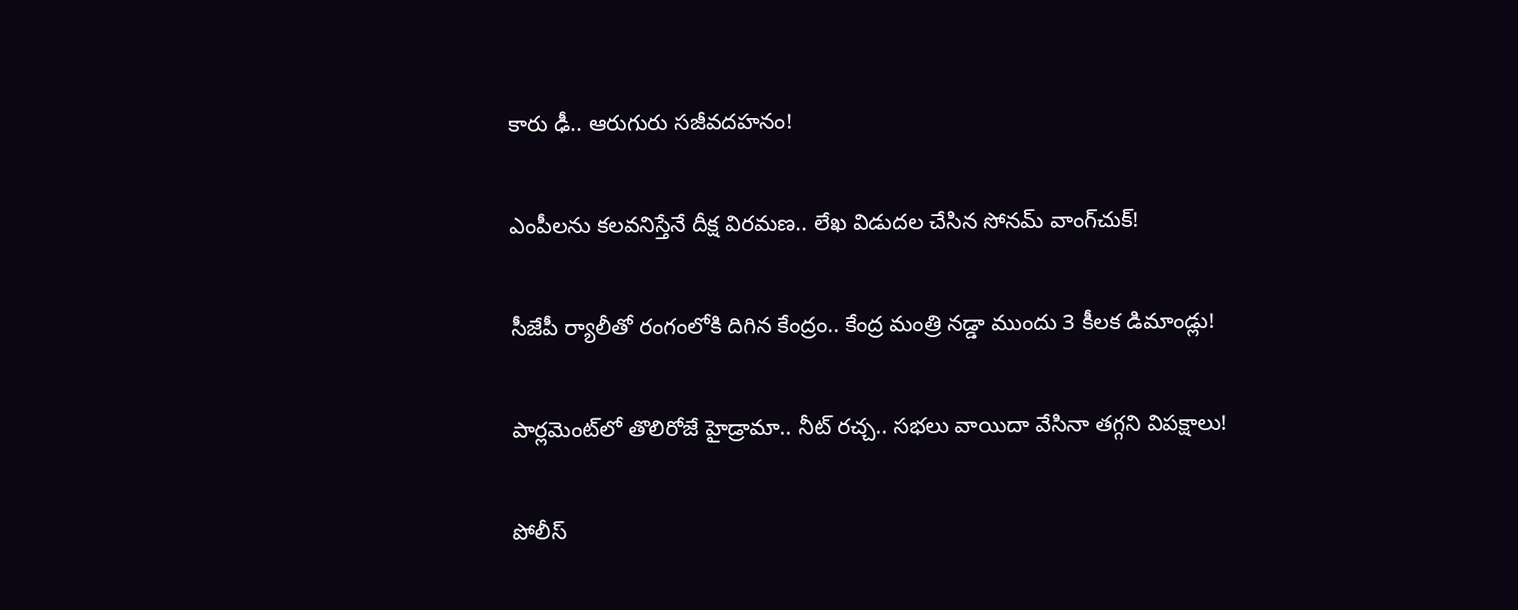కారు ఢీ.. ఆరుగురు సజీవదహనం!

ఎంపీలను కలవనిస్తేనే దీక్ష విరమణ.. లేఖ విడుదల చేసిన సోనమ్ వాంగ్‌చుక్!

సీజేపీ ర్యాలీతో రంగంలోకి దిగిన కేంద్రం.. కేంద్ర మంత్రి నడ్డా ముందు 3 కీలక డిమాండ్లు!

పార్లమెంట్‌లో తొలిరోజే హైడ్రామా.. నీట్ రచ్చ.. సభలు వాయిదా వేసినా తగ్గని విపక్షాలు!

పోలీస్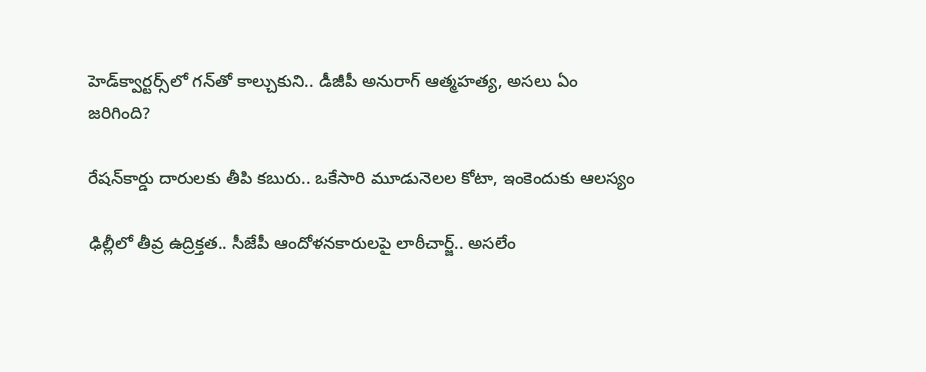హెడ్‌క్వార్టర్స్‌లో గన్‌తో కాల్చుకుని.. డీజీపీ అనురాగ్‌ ఆత్మహత్య, అసలు ఏం జరిగింది?

రేషన్‌కార్డు దారులకు తీపి కబురు.. ఒకేసారి మూడునెలల కోటా, ఇంకెందుకు ఆలస్యం

ఢిల్లీలో తీవ్ర ఉద్రిక్తత.. సీజేపీ ఆందోళనకారులపై లాఠీచార్జ్.. అసలేం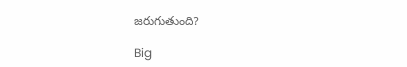జరుగుతుంది?

Big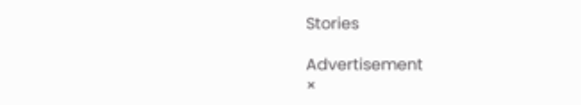Stories

Advertisement
×